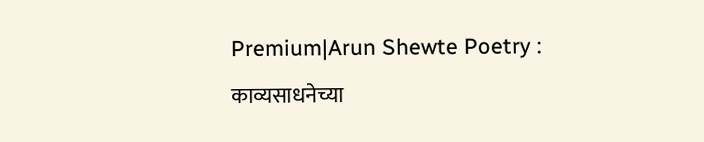Premium|Arun Shewte Poetry : काव्यसाधनेच्या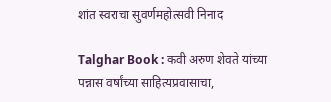शांत स्वराचा सुवर्णमहोत्सवी निनाद

Talghar Book : कवी अरुण शेवते यांच्या पन्नास वर्षांच्या साहित्यप्रवासाचा,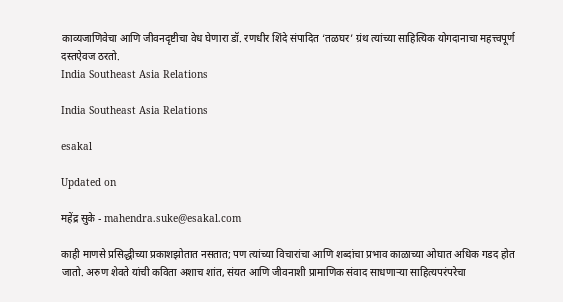काव्यजाणिवेचा आणि जीवनदृष्टीचा वेध घेणारा डॉ. रणधीर शिंदे संपादित ‘तळघर’ ग्रंथ त्यांच्या साहित्यिक योगदानाचा महत्त्वपूर्ण दस्तऐवज ठरतो.
India Southeast Asia Relations

India Southeast Asia Relations

esakal

Updated on

महेंद्र सुके - mahendra.suke@esakal.com

काही माणसे प्रसिद्धीच्या प्रकाशझोतात नसतात; पण त्यांच्या विचारांचा आणि शब्दांचा प्रभाव काळाच्या ओघात अधिक गडद होत जातो. अरुण शेवते यांची कविता अशाच शांत, संयत आणि जीवनाशी प्रामाणिक संवाद साधणाऱ्या साहित्यपरंपरेचा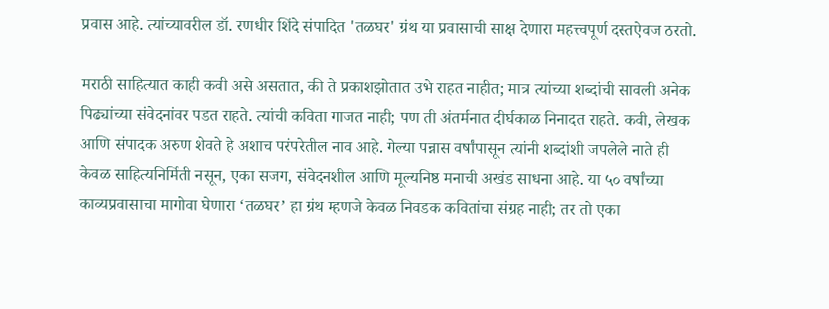प्रवास आहे. त्यांच्यावरील डॉ. रणधीर शिंदे संपादित 'तळघर' ग्रंथ या प्रवासाची साक्ष देणारा महत्त्वपूर्ण दस्तऐवज ठरतो.

मराठी साहित्यात काही कवी असे असतात, की ते प्रकाशझोतात उभे राहत नाहीत; मात्र त्यांच्या शब्दांची सावली अनेक पिढ्यांच्या संवेदनांवर पडत राहते. त्यांची कविता गाजत नाही; पण ती अंतर्मनात दीर्घकाळ निनादत राहते. कवी, लेखक आणि संपादक अरुण शेवते हे अशाच परंपरेतील नाव आहे. गेल्या पन्नास वर्षांपासून त्यांनी शब्दांशी जपलेले नाते ही केवळ साहित्यनिर्मिती नसून, एका सजग, संवेदनशील आणि मूल्यनिष्ठ मनाची अखंड साधना आहे. या ५० वर्षांच्या काव्यप्रवासाचा मागोवा घेणारा ‘तळघर’ हा ग्रंथ म्हणजे केवळ निवडक कवितांचा संग्रह नाही; तर तो एका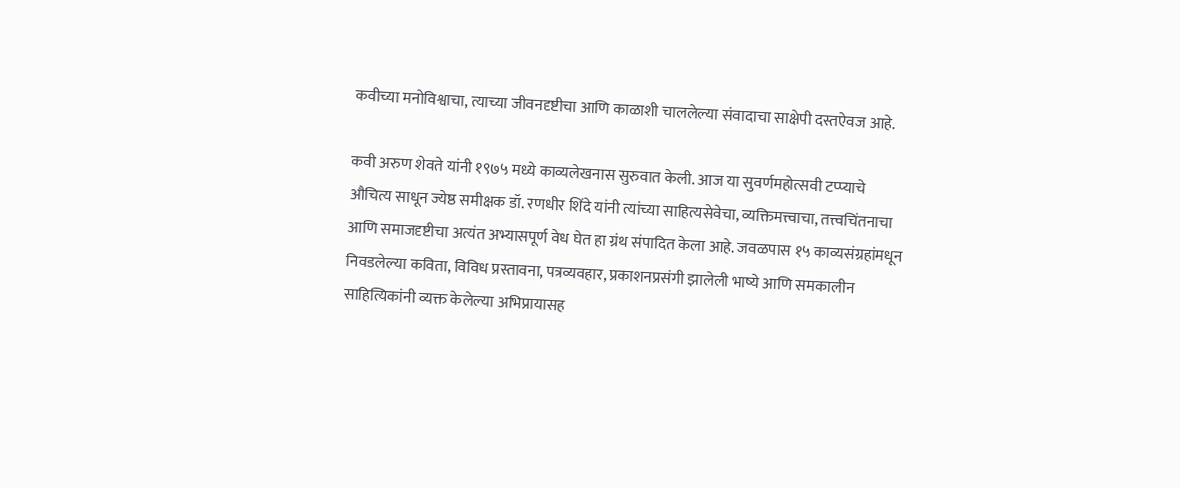कवीच्या मनोविश्वाचा, त्याच्या जीवनदृष्टीचा आणि काळाशी चाललेल्या संवादाचा साक्षेपी दस्तऐवज आहे.

कवी अरुण शेवते यांनी १९७५ मध्ये काव्यलेखनास सुरुवात केली. आज या सुवर्णमहोत्सवी टप्प्याचे औचित्य साधून ज्येष्ठ समीक्षक डॉ. रणधीर शिंदे यांनी त्यांच्या साहित्यसेवेचा, व्यक्तिमत्त्वाचा, तत्त्वचिंतनाचा आणि समाजदृष्टीचा अत्यंत अभ्यासपूर्ण वेध घेत हा ग्रंथ संपादित केला आहे. जवळपास १५ काव्यसंग्रहांमधून निवडलेल्या कविता, विविध प्रस्तावना, पत्रव्यवहार, प्रकाशनप्रसंगी झालेली भाष्ये आणि समकालीन साहित्यिकांनी व्यक्त केलेल्या अभिप्रायासह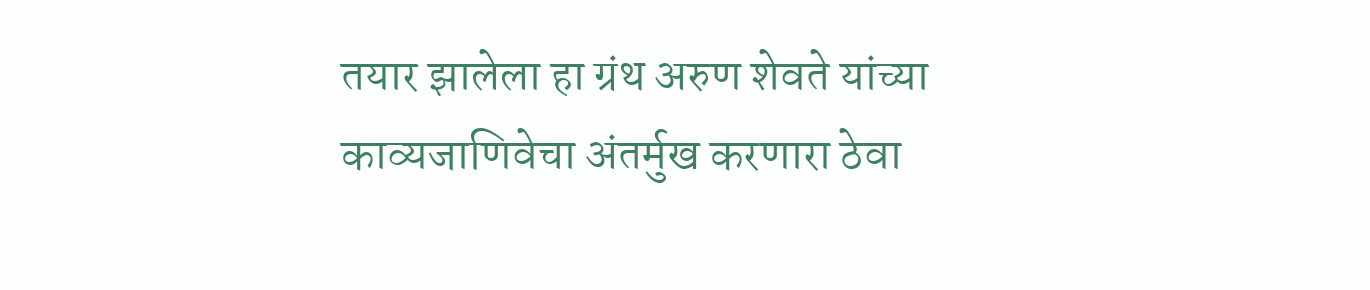तयार झालेला हा ग्रंथ अरुण शेवते यांच्या काव्यजाणिवेचा अंतर्मुख करणारा ठेवा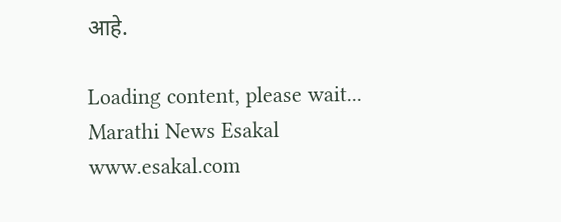आहे.

Loading content, please wait...
Marathi News Esakal
www.esakal.com